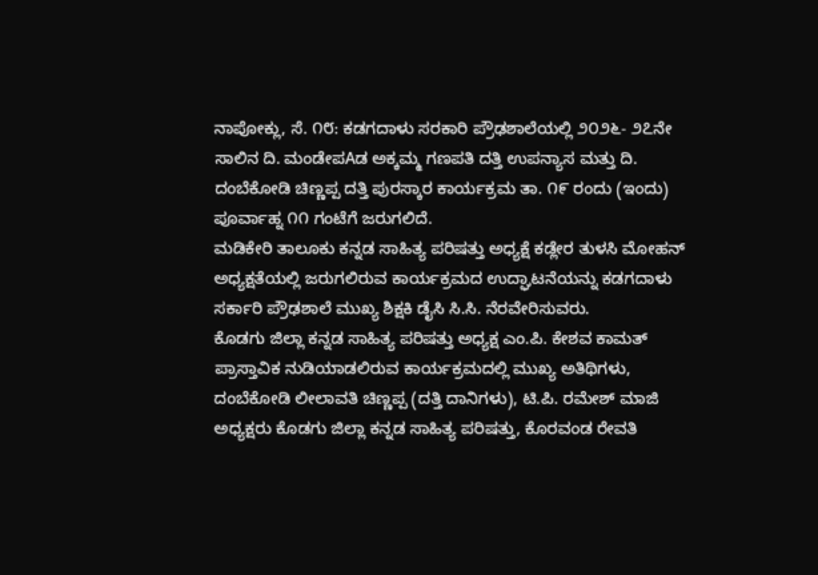ನಾಪೋಕ್ಲು, ಸೆ. ೧೮: ಕಡಗದಾಳು ಸರಕಾರಿ ಪ್ರೌಢಶಾಲೆಯಲ್ಲಿ ೨೦೨೬- ೨೭ನೇ ಸಾಲಿನ ದಿ. ಮಂಡೇಪAಡ ಅಕ್ಕಮ್ಮ ಗಣಪತಿ ದತ್ತಿ ಉಪನ್ಯಾಸ ಮತ್ತು ದಿ. ದಂಬೆಕೋಡಿ ಚಿಣ್ಣಪ್ಪ ದತ್ತಿ ಪುರಸ್ಕಾರ ಕಾರ್ಯಕ್ರಮ ತಾ. ೧೯ ರಂದು (ಇಂದು) ಪೂರ್ವಾಹ್ನ ೧೧ ಗಂಟೆಗೆ ಜರುಗಲಿದೆ.
ಮಡಿಕೇರಿ ತಾಲೂಕು ಕನ್ನಡ ಸಾಹಿತ್ಯ ಪರಿಷತ್ತು ಅಧ್ಯಕ್ಷೆ ಕಡ್ಲೇರ ತುಳಸಿ ಮೋಹನ್ ಅಧ್ಯಕ್ಷತೆಯಲ್ಲಿ ಜರುಗಲಿರುವ ಕಾರ್ಯಕ್ರಮದ ಉದ್ಘಾಟನೆಯನ್ನು ಕಡಗದಾಳು ಸರ್ಕಾರಿ ಪ್ರೌಢಶಾಲೆ ಮುಖ್ಯ ಶಿಕ್ಷಕಿ ಡೈಸಿ ಸಿ.ಸಿ. ನೆರವೇರಿಸುವರು.
ಕೊಡಗು ಜಿಲ್ಲಾ ಕನ್ನಡ ಸಾಹಿತ್ಯ ಪರಿಷತ್ತು ಅಧ್ಯಕ್ಷ ಎಂ.ಪಿ. ಕೇಶವ ಕಾಮತ್ ಪ್ರಾಸ್ತಾವಿಕ ನುಡಿಯಾಡಲಿರುವ ಕಾರ್ಯಕ್ರಮದಲ್ಲಿ ಮುಖ್ಯ ಅತಿಥಿಗಳು, ದಂಬೆಕೋಡಿ ಲೀಲಾವತಿ ಚಿಣ್ಣಪ್ಪ (ದತ್ತಿ ದಾನಿಗಳು), ಟಿ.ಪಿ. ರಮೇಶ್ ಮಾಜಿ ಅಧ್ಯಕ್ಷರು ಕೊಡಗು ಜಿಲ್ಲಾ ಕನ್ನಡ ಸಾಹಿತ್ಯ ಪರಿಷತ್ತು, ಕೊರವಂಡ ರೇವತಿ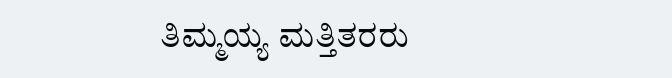ತಿಮ್ಮಯ್ಯ ಮತ್ತಿತರರು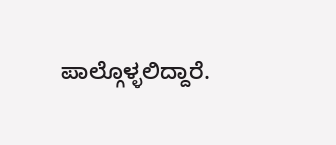ಪಾಲ್ಗೊಳ್ಳಲಿದ್ದಾರೆ.